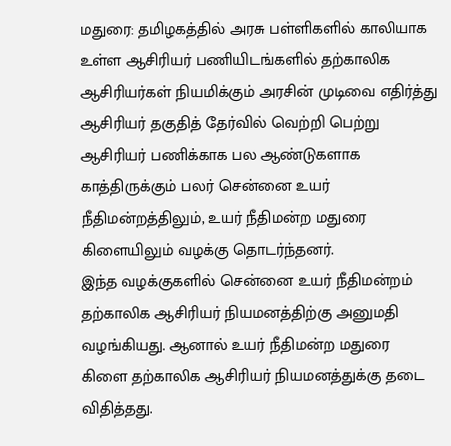மதுரை: தமிழகத்தில் அரசு பள்ளிகளில் காலியாக உள்ள ஆசிரியர் பணியிடங்களில் தற்காலிக ஆசிரியர்கள் நியமிக்கும் அரசின் முடிவை எதிர்த்து ஆசிரியர் தகுதித் தேர்வில் வெற்றி பெற்று ஆசிரியர் பணிக்காக பல ஆண்டுகளாக காத்திருக்கும் பலர் சென்னை உயர் நீதிமன்றத்திலும், உயர் நீதிமன்ற மதுரை கிளையிலும் வழக்கு தொடர்ந்தனர்.
இந்த வழக்குகளில் சென்னை உயர் நீதிமன்றம் தற்காலிக ஆசிரியர் நியமனத்திற்கு அனுமதி வழங்கியது. ஆனால் உயர் நீதிமன்ற மதுரை கிளை தற்காலிக ஆசிரியர் நியமனத்துக்கு தடை விதித்தது.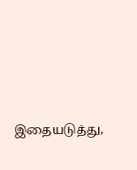இதையடுத்து,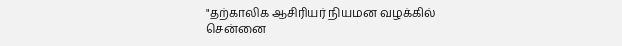"தற்காலிக ஆசிரியர் நியமன வழக்கில் சென்னை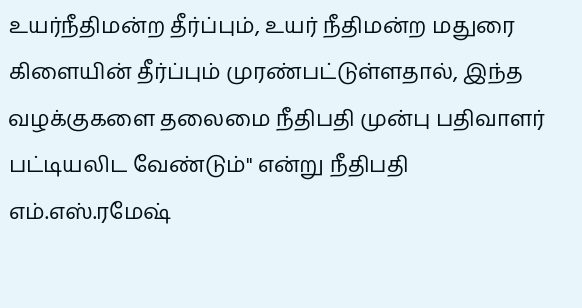உயர்நீதிமன்ற தீர்ப்பும், உயர் நீதிமன்ற மதுரை கிளையின் தீர்ப்பும் முரண்பட்டுள்ளதால், இந்த வழக்குகளை தலைமை நீதிபதி முன்பு பதிவாளர் பட்டியலிட வேண்டும்" என்று நீதிபதி எம்.எஸ்.ரமேஷ்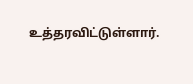உத்தரவிட்டுள்ளார்.